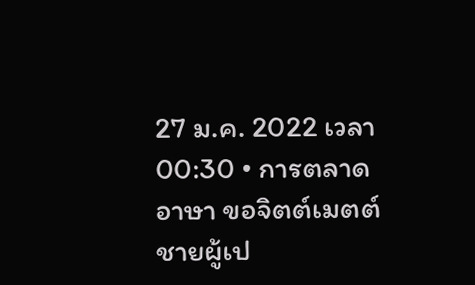27 ม.ค. 2022 เวลา 00:30 • การตลาด
อาษา ขอจิตต์เมตต์ ชายผู้เป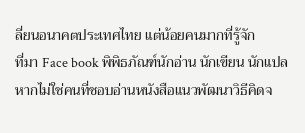ลี่ยนอนาคตประเทศไทย แต่น้อยคนมากที่รู้จัก
ที่มา Face book พิพิธภัณฑ์นักอ่าน นักเขียน นักแปล
หากไม่ใช่คนที่ชอบอ่านหนังสือแนวพัฒนาวิธีคิดจ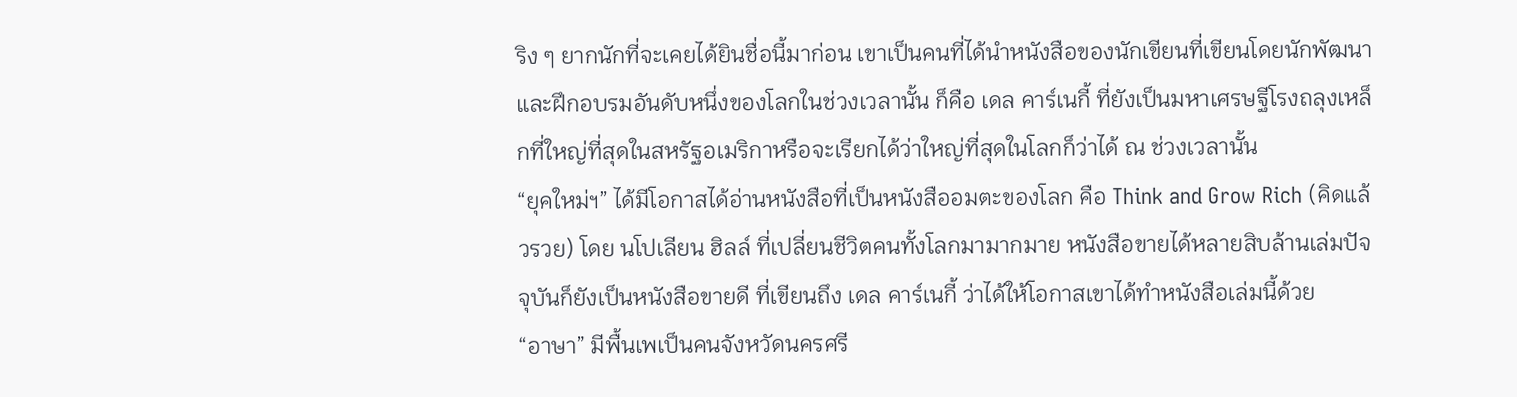ริง ๆ ยากนักที่จะเคยได้ยินชื่อนี้มาก่อน เขาเป็นคนที่ได้นำหนังสือของนักเขียนที่เขียนโดยนักพัฒนาและฝึกอบรมอันดับหนึ่งของโลกในช่วงเวลานั้น ก็คือ เดล คาร์เนกี้ ที่ยังเป็นมหาเศรษฐีโรงถลุงเหล็กที่ใหญ่ที่สุดในสหรัฐอเมริกาหรือจะเรียกได้ว่าใหญ่ที่สุดในโลกก็ว่าได้ ณ ช่วงเวลานั้น
“ยุคใหม่ฯ” ได้มีโอกาสได้อ่านหนังสือที่เป็นหนังสืออมตะของโลก คือ Think and Grow Rich (คิดแล้วรวย) โดย นโปเลียน ฮิลล์ ที่เปลี่ยนชีวิตคนทั้งโลกมามากมาย หนังสือขายได้หลายสิบล้านเล่มปัจจุบันก็ยังเป็นหนังสือขายดี ที่เขียนถึง เดล คาร์เนกี้ ว่าได้ให้โอกาสเขาได้ทำหนังสือเล่มนี้ด้วย
“อาษา” มีพื้นเพเป็นคนจังหวัดนครศรี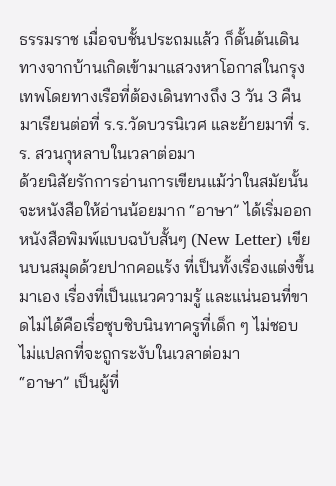ธรรมราช เมื่อจบชั้นประถมแล้ว ก็ดั้นด้นเดินทางจากบ้านเกิดเข้ามาแสวงหาโอกาสในกรุงเทพโดยทางเรือที่ต้องเดินทางถึง 3 วัน 3 คืน มาเรียนต่อที่ ร.ร.วัดบวรนิเวศ และย้ายมาที่ ร.ร. สวนกุหลาบในเวลาต่อมา
ด้วยนิสัยรักการอ่านการเขียนแม้ว่าในสมัยนั้นจะหนังสือให้อ่านน้อยมาก “อาษา” ได้เริ่มออกหนังสือพิมพ์แบบฉบับสั้นๆ (New Letter) เขียนบนสมุดด้วยปากคอแร้ง ที่เป็นทั้งเรื่องแต่งขึ้นมาเอง เรื่องที่เป็นแนวความรู้ และแน่นอนที่ขาดไม่ได้คือเรื่อซุบซิบนินทาครูที่เด็ก ๆ ไม่ชอบ ไม่แปลกที่จะถูกระงับในเวลาต่อมา
“อาษา” เป็นผู้ที่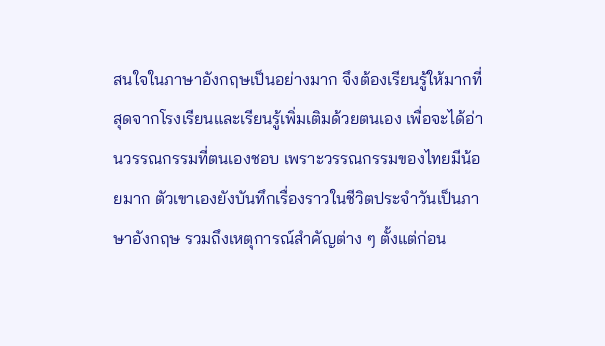สนใจในภาษาอังกฤษเป็นอย่างมาก จึงต้องเรียนรู้ให้มากที่สุดจากโรงเรียนและเรียนรู้เพิ่มเติมด้วยตนเอง เพื่อจะได้อ่านวรรณกรรมที่ตนเองชอบ เพราะวรรณกรรมของไทยมีน้อยมาก ตัวเขาเองยังบันทึกเรื่องราวในชีวิตประจำวันเป็นภาษาอังกฤษ รวมถึงเหตุการณ์สำคัญต่าง ๆ ตั้งแต่ก่อน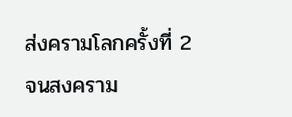ส่งครามโลกครั้งที่ 2 จนสงคราม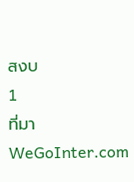สงบ
1
ที่มา  WeGoInter.com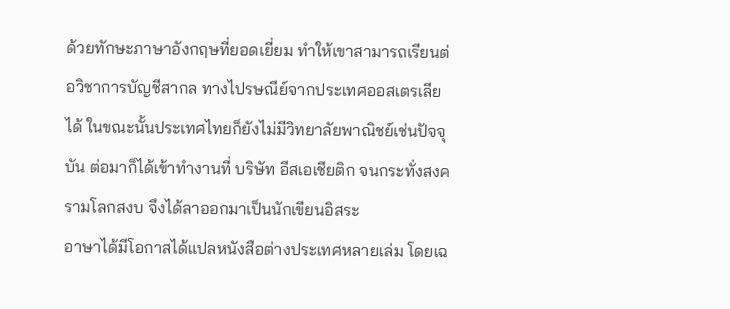ด้วยทักษะภาษาอังกฤษที่ยอดเยี่ยม ทำให้เขาสามารถเรียนต่อวิชาการบัญชีสากล ทางไปรษณีย์จากประเทศออสเตรเลียได้ ในขณะนั้นประเทศไทยก็ยังไม่มีวิทยาลัยพาณิชย์เช่นปัจจุบัน ต่อมาก็ได้เข้าทำงานที่ บริษัท อีสเอเชียติก จนกระทั่งสงครามโลกสงบ จึงได้ลาออกมาเป็นนักเขียนอิสระ
อาษาได้มีโอกาสได้แปลหนังสือต่างประเทศหลายเล่ม โดยเฉ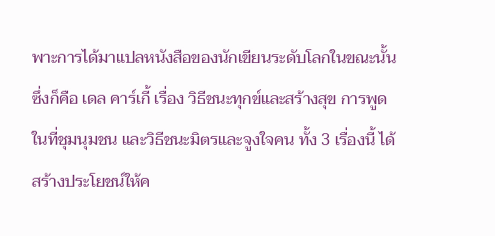พาะการได้มาแปลหนังสือของนักเขียนระดับโลกในขณะนั้น ซึ่งก็คือ เดล คาร์เกี้ เรื่อง วิธีชนะทุกข์และสร้างสุข การพูดในที่ชุมนุมชน และวิธีชนะมิตรและจูงใจคน ทั้ง 3 เรื่องนี้ ได้สร้างประโยชน์ให้ค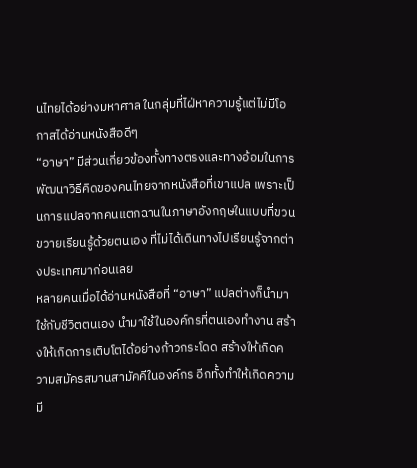นไทยได้อย่างมหาศาล ในกลุ่มที่ไฝ่หาความรู้แต่ไม่มีโอกาสได้อ่านหนังสือดีๆ
“อาษา” มีส่วนเกี่ยวข้องทั้งทางตรงและทางอ้อมในการพัฒนาวิธีคิดของคนไทยจากหนังสือที่เขาแปล เพราะเป็นการแปลจากคนแตกฉานในภาษาอังกฤษในแบบที่ขวนขวายเรียนรู้ด้วยตนเอง ที่ไม่ได้เดินทางไปเรียนรู้จากต่างประเทศมาก่อนเลย
หลายคนเมื่อได้อ่านหนังสือที่ “อาษา” แปลต่างก็นำมาใช้กับชีวิตตนเอง นำมาใช้ในองค์กรที่ตนเองทำงาน สร้างให้เกิดการเติบโตได้อย่างก้าวกระโดด สร้างให้เกิดความสมัครสมานสามัคคีในองค์กร อีกทั้งทำให้เกิดความมี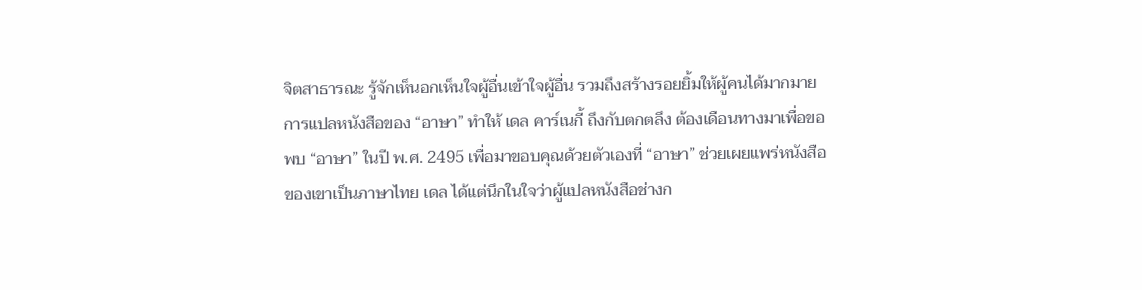จิตสาธารณะ รู้จักเห็นอกเห็นใจผู้อื่นเข้าใจผู้อื่น รวมถึงสร้างรอยยิ้มให้ผู้คนได้มากมาย
การแปลหนังสือของ “อาษา” ทำให้ เดล คาร์เนกี้ ถึงกับตกตลึง ต้องเดือนทางมาเพื่อขอพบ “อาษา” ในปี พ.ศ. 2495 เพื่อมาขอบคุณด้วยตัวเองที่ “อาษา” ช่วยเผยแพร่หนังสือของเขาเป็นภาษาไทย เดล ได้แต่นึกในใจว่าผู้แปลหนังสือช่างก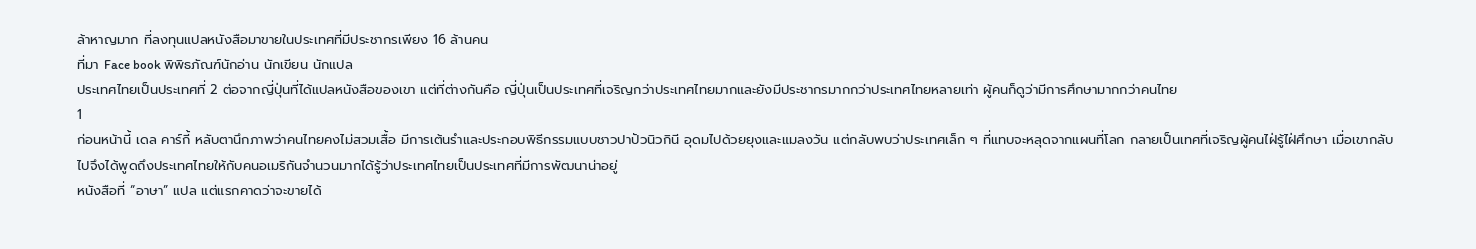ล้าหาญมาก ที่ลงทุนแปลหนังสือมาขายในประเทศที่มีประชากรเพียง 16 ล้านคน
ที่มา Face book พิพิธภัณฑ์นักอ่าน นักเขียน นักแปล
ประเทศไทยเป็นประเทศที่ 2 ต่อจากญี่ปุ่นที่ได้แปลหนังสือของเขา แต่ที่ต่างกันคือ ญี่ปุ่นเป็นประเทศที่เจริญกว่าประเทศไทยมากและยังมีประชากรมากกว่าประเทศไทยหลายเท่า ผู้คนก็ดูว่ามีการศึกษามากกว่าคนไทย
1
ก่อนหน้านี้ เดล คาร์กี้ หลับตานึกภาพว่าคนไทยคงไม่สวมเสื้อ มีการเต้นรำและประกอบพิธีกรรมแบบชาวปาปัวนิวกินี อุดมไปด้วยยุงและแมลงวัน แต่กลับพบว่าประเทศเล็ก ๆ ที่แทบจะหลุดจากแผนที่โลก กลายเป็นเทศที่เจริญผู้คนไฝ่รู้ไฝ่ศึกษา เมื่อเขากลับไปจึงได้พูดถึงประเทศไทยให้กับคนอเมริกันจำนวนมากได้รู้ว่าประเทศไทยเป็นประเทศที่มีการพัฒนาน่าอยู่
หนังสือที่ “อาษา” แปล แต่แรกคาดว่าจะขายได้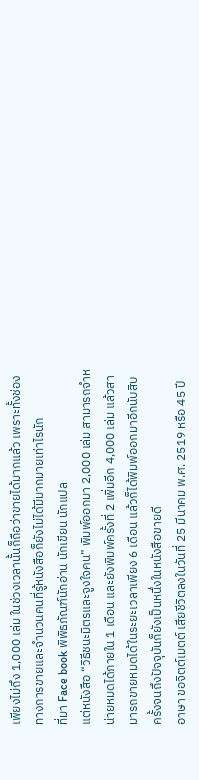เพียงไม่ถึง 1,000 เล่ม ในช่วงเวลานั้นก็ถือว่าขายได้มากแล้ว เพราะทั้งช่องทางการขายและจำนวนคนที่รู้หนังสือก็ยังไม่ได้มีมากมายเท่าไรนัก
ที่มา Face book พิพิธภัณฑ์นักอ่าน นักเขียน นักแปล
แต่หนังสือ “วิธีชนะมิตรและจูงใจคน” พิมพ์ออกมา 2,000 เล่ม สามารถจำหน่ายหมดได้ภายใน 1 เดือน และยังพิมพ์ครั้งที่ 2 เพิ่มอีก 4,000 เล่ม แล้วสามารถขายหมดได้ในระยะเวลาเพียง 6 เดือน แล้วก็ได้พิมพ์ออกมาอีกนับสิบครั้งจนถึงปัจจุบันก็ยังเป็นหนึ่งในหนังสือขายดี
อาษา ขอจิตต์เมตต์ เสียชีวิตลงในวันที่ 25 มีนาคม พ.ศ. 2519 หรือ 45 ปี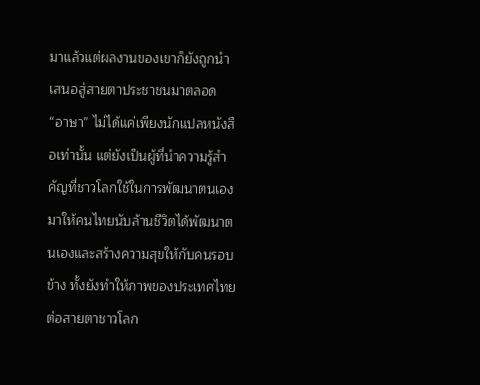มาแล้วแต่ผลงานของเขาก็ยังถูกนำเสนอสู่สายตาประชาชนมาตลอด
“อาษา” ไม่ได้แค่เพียงนักแปลหนังสือเท่านั้น แต่ยังเป็นผู้ที่นำความรู้สำคัญที่ชาวโลกใช้ในการพัฒนาตนเองมาให้คนไทยนับล้านชีวิตได้พัฒนาตนเองและสร้างความสุขให้กับคนรอบข้าง ทั้งยังทำให้ภาพของประเทศไทยต่อสายตาชาวโลก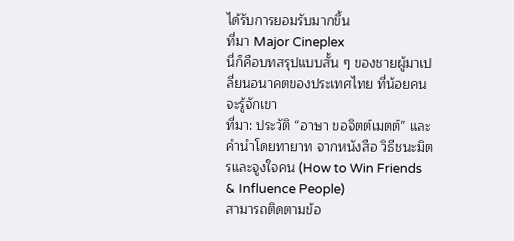ได้รับการยอมรับมากขึ้น
ที่มา Major Cineplex
นี่ก็คือบทสรุปแบบสั้น ๆ ของชายผู้มาเปลี่ยนอนาคตของประเทศไทย ที่น้อยคนจะรู้จักเขา
ที่มา: ประวัติ “อาษา ขอจิตต์เมตต์” และ คำนำโดยทายาท จากหนังสือ วิธีชนะมิตรและจูงใจคน (How to Win Friends & Influence People)
สามารถติดตามข้อ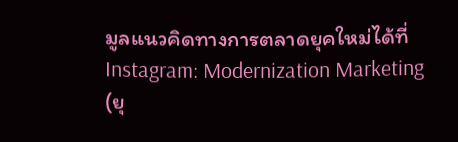มูลแนวคิดทางการตลาดยุคใหม่ได้ที่
Instagram: Modernization Marketing (ยุ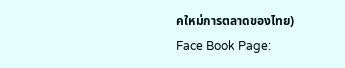คใหม่การตลาดของไทย)
Face Book Page: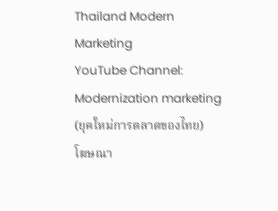Thailand Modern Marketing
YouTube Channel: Modernization marketing (ยุคใหม่การตลาดของไทย)
โฆษณา